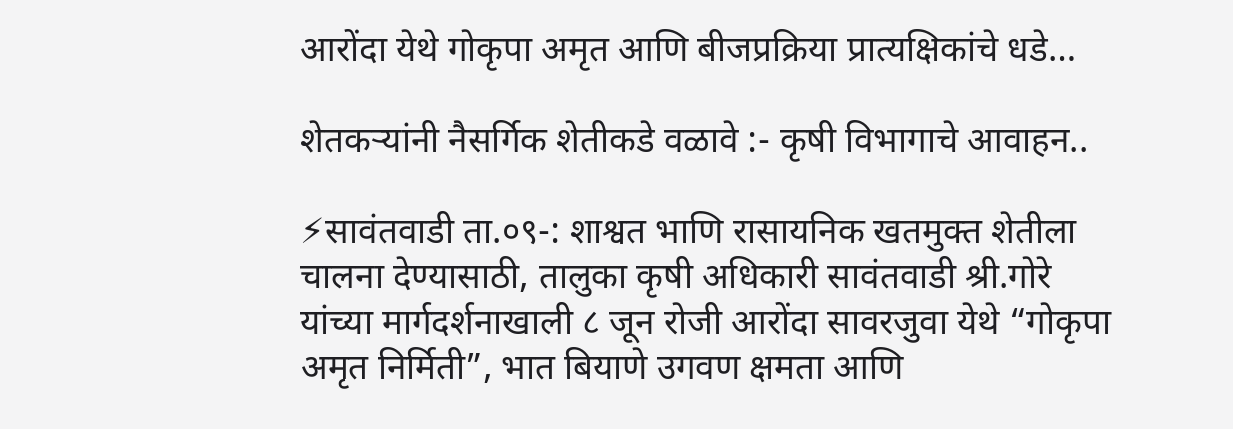आरोंदा येथे गोकृपा अमृत आणि बीजप्रक्रिया प्रात्यक्षिकांचे धडे…

शेतकऱ्यांनी नैसर्गिक शेतीकडे वळावे :- कृषी विभागाचे आवाहन..

⚡सावंतवाडी ता.०९-: शाश्वत भाणि रासायनिक खतमुक्त शेतीला चालना देण्यासाठी, तालुका कृषी अधिकारी सावंतवाडी श्री.गोरे यांच्या मार्गदर्शनाखाली ८ जून रोजी आरोंदा सावरजुवा येथे “गोकृपा अमृत निर्मिती”, भात बियाणे उगवण क्षमता आणि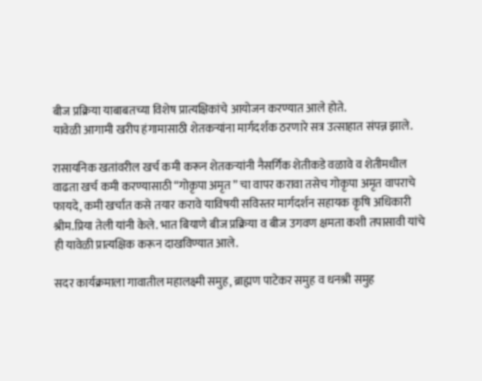बीज प्रक्रिया याबाबतच्या विशेष प्रात्यक्षिकांचे आयोजन करण्यात आले होते.
यावेळी आगामी खरीप हंगामासाठी शेतकऱ्यांना मार्गदर्शक ठरणारे सत्र उत्साहात संपन्न झाले.

रासायनिक खतांवरील खर्च कमी करून शेतकऱ्यांनी नैसर्गिक शेतीकडे वळावे व शेतीमधील वाढता खर्च कमी करण्यासाठी “गोकृपा अमृत ” चा वापर करावा तसेच गोकृपा अमृत वापराचे फायदे, कमी खर्चात कसे तयार करावे याविषयी सविस्तर मार्गदर्शन सहायक कृषि अधिकारी श्रीम.प्रिया तेली यांनी केले. भात बियाणे बीज प्रक्रिया व बीज उगवण क्षमता कशी तपासावी यांचे ही यावेळी प्रात्यक्षिक करून दाखविण्यात आले.

सदर कार्यक्रमाला गावातील महालक्ष्मी समुह, ब्राह्मण पाटेकर समुह व धनश्री समुह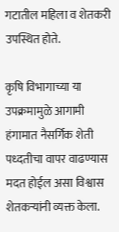गटातील महिला व शेतकरी उपस्थित होते.

कृषि विभागाच्या या उपक्रमामुळे आगामी हंगामात नैसर्गिक शेती पध्दतीचा वापर वाढण्यास मदत होईल असा विश्वास शेतकऱ्यांनी व्यक्त केला.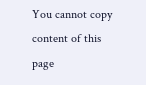You cannot copy content of this page